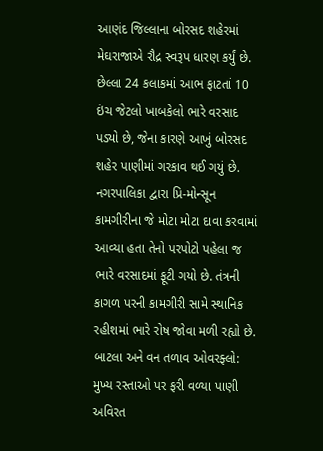આણંદ જિલ્લાના બોરસદ શહેરમાં મેઘરાજાએ રૌદ્ર સ્વરૂપ ધારણ કર્યું છે. છેલ્લા 24 કલાકમાં આભ ફાટતાં 10 ઇંચ જેટલો ખાબકેલો ભારે વરસાદ પડ્યો છે, જેના કારણે આખું બોરસદ શહેર પાણીમાં ગરકાવ થઈ ગયું છે. નગરપાલિકા દ્વારા પ્રિ-મોન્સૂન કામગીરીના જે મોટા મોટા દાવા કરવામાં આવ્યા હતા તેનો પરપોટો પહેલા જ ભારે વરસાદમાં ફૂટી ગયો છે. તંત્રની કાગળ પરની કામગીરી સામે સ્થાનિક રહીશમાં ભારે રોષ જોવા મળી રહ્યો છે.
બાટલા અને વન તળાવ ઓવરફ્લો: મુખ્ય રસ્તાઓ પર ફરી વળ્યા પાણી
અવિરત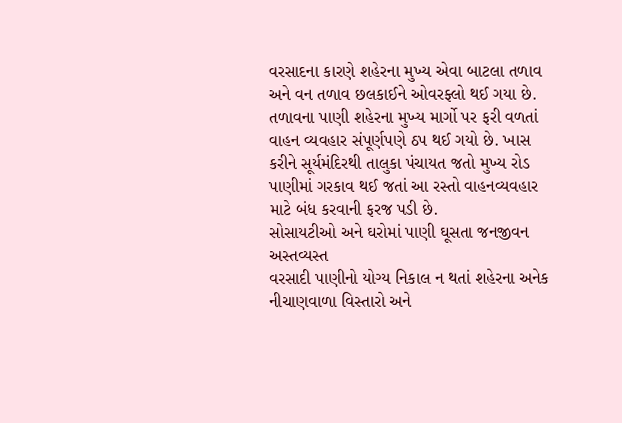વરસાદના કારણે શહેરના મુખ્ય એવા બાટલા તળાવ અને વન તળાવ છલકાઈને ઓવરફ્લો થઈ ગયા છે. તળાવના પાણી શહેરના મુખ્ય માર્ગો પર ફરી વળતાં વાહન વ્યવહાર સંપૂર્ણપણે ઠપ થઈ ગયો છે. ખાસ કરીને સૂર્યમંદિરથી તાલુકા પંચાયત જતો મુખ્ય રોડ પાણીમાં ગરકાવ થઈ જતાં આ રસ્તો વાહનવ્યવહાર માટે બંધ કરવાની ફરજ પડી છે.
સોસાયટીઓ અને ઘરોમાં પાણી ઘૂસતા જનજીવન અસ્તવ્યસ્ત
વરસાદી પાણીનો યોગ્ય નિકાલ ન થતાં શહેરના અનેક નીચાણવાળા વિસ્તારો અને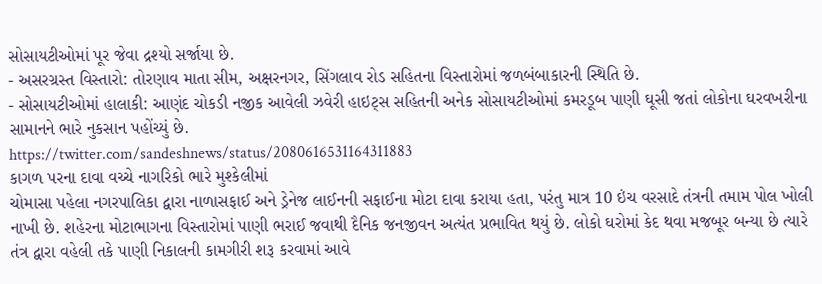સોસાયટીઓમાં પૂર જેવા દ્રશ્યો સર્જાયા છે.
- અસરગ્રસ્ત વિસ્તારો: તોરણાવ માતા સીમ, અક્ષરનગર, સિંગલાવ રોડ સહિતના વિસ્તારોમાં જળબંબાકારની સ્થિતિ છે.
- સોસાયટીઓમાં હાલાકી: આણંદ ચોકડી નજીક આવેલી ઝવેરી હાઇટ્સ સહિતની અનેક સોસાયટીઓમાં કમરડૂબ પાણી ઘૂસી જતાં લોકોના ઘરવખરીના સામાનને ભારે નુકસાન પહોંચ્યું છે.
https://twitter.com/sandeshnews/status/2080616531164311883
કાગળ પરના દાવા વચ્ચે નાગરિકો ભારે મુશ્કેલીમાં
ચોમાસા પહેલા નગરપાલિકા દ્વારા નાળાસફાઈ અને ડ્રેનેજ લાઈનની સફાઈના મોટા દાવા કરાયા હતા, પરંતુ માત્ર 10 ઇંચ વરસાદે તંત્રની તમામ પોલ ખોલી નાખી છે. શહેરના મોટાભાગના વિસ્તારોમાં પાણી ભરાઈ જવાથી દૈનિક જનજીવન અત્યંત પ્રભાવિત થયું છે. લોકો ઘરોમાં કેદ થવા મજબૂર બન્યા છે ત્યારે તંત્ર દ્વારા વહેલી તકે પાણી નિકાલની કામગીરી શરૂ કરવામાં આવે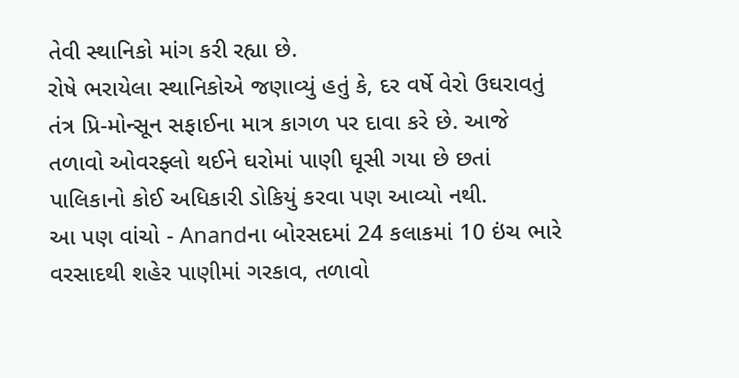તેવી સ્થાનિકો માંગ કરી રહ્યા છે.
રોષે ભરાયેલા સ્થાનિકોએ જણાવ્યું હતું કે, દર વર્ષે વેરો ઉઘરાવતું તંત્ર પ્રિ-મોન્સૂન સફાઈના માત્ર કાગળ પર દાવા કરે છે. આજે તળાવો ઓવરફ્લો થઈને ઘરોમાં પાણી ઘૂસી ગયા છે છતાં પાલિકાનો કોઈ અધિકારી ડોકિયું કરવા પણ આવ્યો નથી.
આ પણ વાંચો - Anandના બોરસદમાં 24 કલાકમાં 10 ઇંચ ભારે વરસાદથી શહેર પાણીમાં ગરકાવ, તળાવો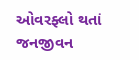ઓવરફ્લો થતાં જનજીવન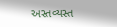અસ્તવ્યસ્ત